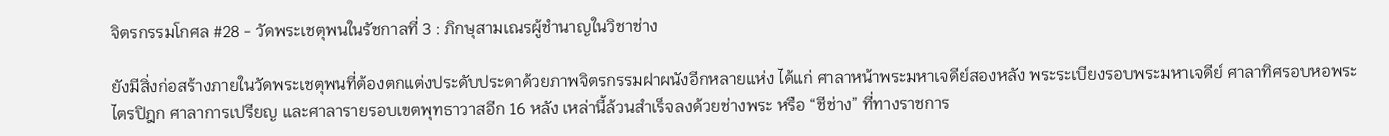จิตรกรรมโกศล #28 - วัดพระเชตุพนในรัชกาลที่ 3 : ภิกษุสามเณรผู้ชำนาญในวิชาช่าง

ยังมีสิ่งก่อสร้างภายในวัดพระเชตุพนที่ต้องตกแต่งประดับประดาด้วยภาพจิตรกรรมฝาผนังอีกหลายแห่ง ได้แก่ ศาลาหน้าพระมหาเจดีย์สองหลัง พระระเบียงรอบพระมหาเจดีย์ ศาลาทิศรอบหอพระไตรปิฎก ศาลาการเปรียญ และศาลารายรอบเขตพุทธาวาสอีก 16 หลัง เหล่านี้ล้วนสำเร็จลงด้วยช่างพระ หรือ “ชีช่าง” ที่ทางราชการ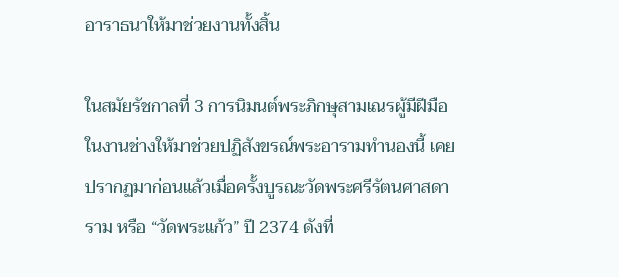อาราธนาให้มาช่วยงานทั้งสิ้น

ในสมัยรัชกาลที่ 3 การนิมนต์พระภิกษุสามเณรผู้มีฝีมือในงานช่างให้มาช่วยปฏิสังขรณ์พระอารามทำนองนี้ เคยปรากฏมาก่อนแล้วเมื่อครั้งบูรณะวัดพระศรีรัตนศาสดาราม หรือ “วัดพระแก้ว” ปี 2374 ดังที่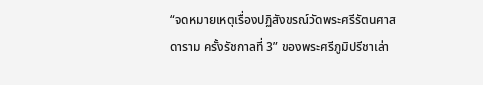“จดหมายเหตุเรื่องปฏิสังขรณ์วัดพระศรีรัตนศาสดาราม ครั้งรัชกาลที่ 3” ของพระศรีภูมิปรีชาเล่า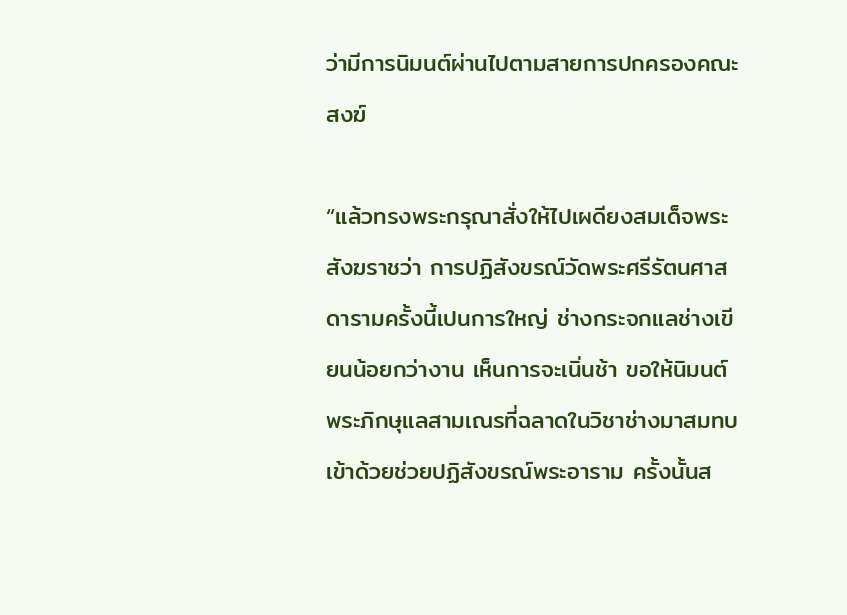ว่ามีการนิมนต์ผ่านไปตามสายการปกครองคณะสงฆ์

“แล้วทรงพระกรุณาสั่งให้ไปเผดียงสมเด็จพระสังฆราชว่า การปฏิสังขรณ์วัดพระศรีรัตนศาสดารามครั้งนี้เปนการใหญ่ ช่างกระจกแลช่างเขียนน้อยกว่างาน เห็นการจะเนิ่นช้า ขอให้นิมนต์พระภิกษุแลสามเณรที่ฉลาดในวิชาช่างมาสมทบเข้าด้วยช่วยปฏิสังขรณ์พระอาราม ครั้งนั้นส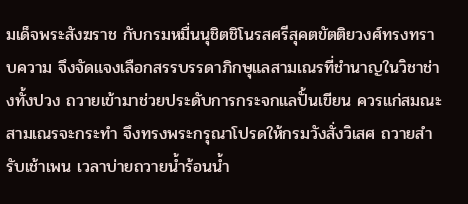มเด็จพระสังฆราช กับกรมหมื่นนุชิตชิโนรสศรีสุคตขัตติยวงศ์ทรงทราบความ จึงจัดแจงเลือกสรรบรรดาภิกษุแลสามเณรที่ชำนาญในวิชาช่างทั้งปวง ถวายเข้ามาช่วยประดับการกระจกแลปั้นเขียน ควรแก่สมณะสามเณรจะกระทำ จึงทรงพระกรุณาโปรดให้กรมวังสั่งวิเสศ ถวายสำรับเช้าเพน เวลาบ่ายถวายน้ำร้อนน้ำ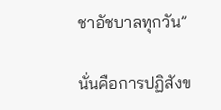ชาอัชบาลทุกวัน”

นั่นคือการปฏิสังข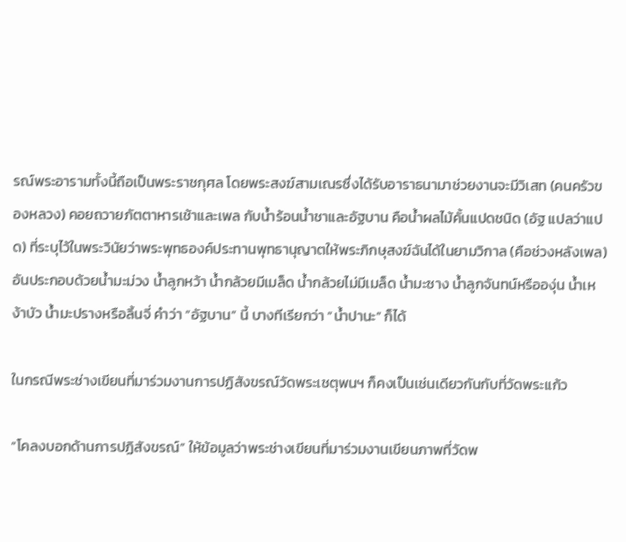รณ์พระอารามทั้งนี้ถือเป็นพระราชกุศล โดยพระสงฆ์สามเณรซึ่งได้รับอาราธนามาช่วยงานจะมีวิเสท (คนครัวของหลวง) คอยถวายภัตตาหารเช้าและเพล กับน้ำร้อนน้ำชาและอัฐบาน คือน้ำผลไม้คั้นแปดชนิด (อัฐ แปลว่าแปด) ที่ระบุไว้ในพระวินัยว่าพระพุทธองค์ประทานพุทธานุญาตให้พระภิกษุสงฆ์ฉันได้ในยามวิกาล (คือช่วงหลังเพล) อันประกอบด้วยน้ำมะม่วง น้ำลูกหว้า น้ำกล้วยมีเมล็ด น้ำกล้วยไม่มีเมล็ด น้ำมะซาง น้ำลูกจันทน์หรือองุ่น น้ำเหง้าบัว น้ำมะปรางหรือลิ้นจี่ คำว่า “อัฐบาน” นี้ บางทีเรียกว่า “น้ำปานะ” ก็ได้

ในกรณีพระช่างเขียนที่มาร่วมงานการปฏิสังขรณ์วัดพระเชตุพนฯ ก็คงเป็นเช่นเดียวกันกับที่วัดพระแก้ว

“โคลงบอกด้านการปฏิสังขรณ์” ให้ข้อมูลว่าพระช่างเขียนที่มาร่วมงานเขียนภาพที่วัดพ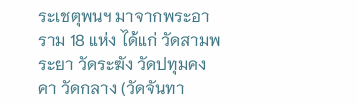ระเชตุพนฯ มาจากพระอาราม 18 แห่ง ได้แก่ วัดสามพระยา วัดระฆัง วัดปทุมคงคา วัดกลาง (วัดจันทา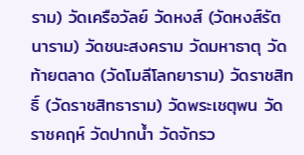ราม) วัดเครือวัลย์ วัดหงส์ (วัดหงส์รัตนาราม) วัดชนะสงคราม วัดมหาธาตุ วัดท้ายตลาด (วัดโมลีโลกยาราม) วัดราชสิทธิ์ (วัดราชสิทธาราม) วัดพระเชตุพน วัดราชคฤห์ วัดปากน้ำ วัดจักรว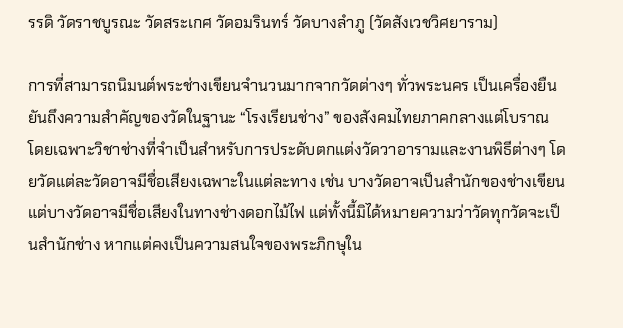รรดิ วัดราชบูรณะ วัดสระเกศ วัดอมรินทร์ วัดบางลำภู (วัดสังเวชวิศยาราม)

การที่สามารถนิมนต์พระช่างเขียนจำนวนมากจากวัดต่างๆ ทั่วพระนคร เป็นเครื่องยืนยันถึงความสำคัญของวัดในฐานะ “โรงเรียนช่าง” ของสังคมไทยภาคกลางแต่โบราณ โดยเฉพาะวิชาช่างที่จำเป็นสำหรับการประดับตกแต่งวัดวาอารามและงานพิธีต่างๆ โดยวัดแต่ละวัดอาจมีชื่อเสียงเฉพาะในแต่ละทาง เช่น บางวัดอาจเป็นสำนักของช่างเขียน แต่บางวัดอาจมีชื่อเสียงในทางช่างดอกไม้ไฟ แต่ทั้งนี้มิได้หมายความว่าวัดทุกวัดจะเป็นสำนักช่าง หากแต่คงเป็นความสนใจของพระภิกษุใน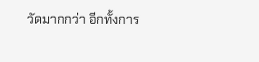วัดมากกว่า อีกทั้งการ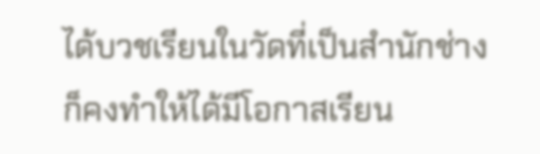ได้บวชเรียนในวัดที่เป็นสำนักช่างก็คงทำให้ได้มีโอกาสเรียน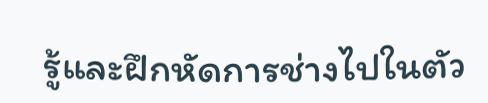รู้และฝึกหัดการช่างไปในตัว